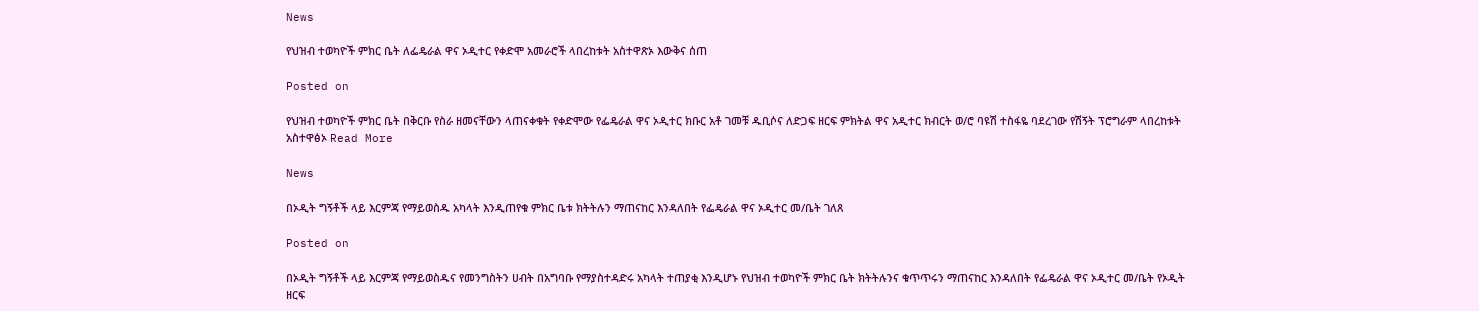News

የህዝብ ተወካዮች ምክር ቤት ለፌዴራል ዋና ኦዲተር የቀድሞ አመራሮች ላበረከቱት አስተዋጽኦ እውቅና ሰጠ

Posted on

የህዝብ ተወካዮች ምክር ቤት በቅርቡ የስራ ዘመናቸውን ላጠናቀቁት የቀድሞው የፌዴራል ዋና ኦዲተር ክቡር አቶ ገመቹ ዱቢሶና ለድጋፍ ዘርፍ ምክትል ዋና አዲተር ክብርት ወ/ሮ ባዩሽ ተስፋዬ ባደረገው የሽኝት ፕሮግራም ላበረከቱት አስተዋፅኦ Read More

News

በኦዲት ግኝቶች ላይ እርምጃ የማይወስዱ አካላት እንዲጠየቁ ምክር ቤቱ ክትትሉን ማጠናከር እንዳለበት የፌዴራል ዋና ኦዲተር መ/ቤት ገለጸ

Posted on

በኦዲት ግኝቶች ላይ እርምጃ የማይወስዱና የመንግስትን ሀብት በአግባቡ የማያስተዳድሩ አካላት ተጠያቂ እንዲሆኑ የህዝብ ተወካዮች ምክር ቤት ክትትሉንና ቁጥጥሩን ማጠናከር እንዳለበት የፌዴራል ዋና ኦዲተር መ/ቤት የኦዲት ዘርፍ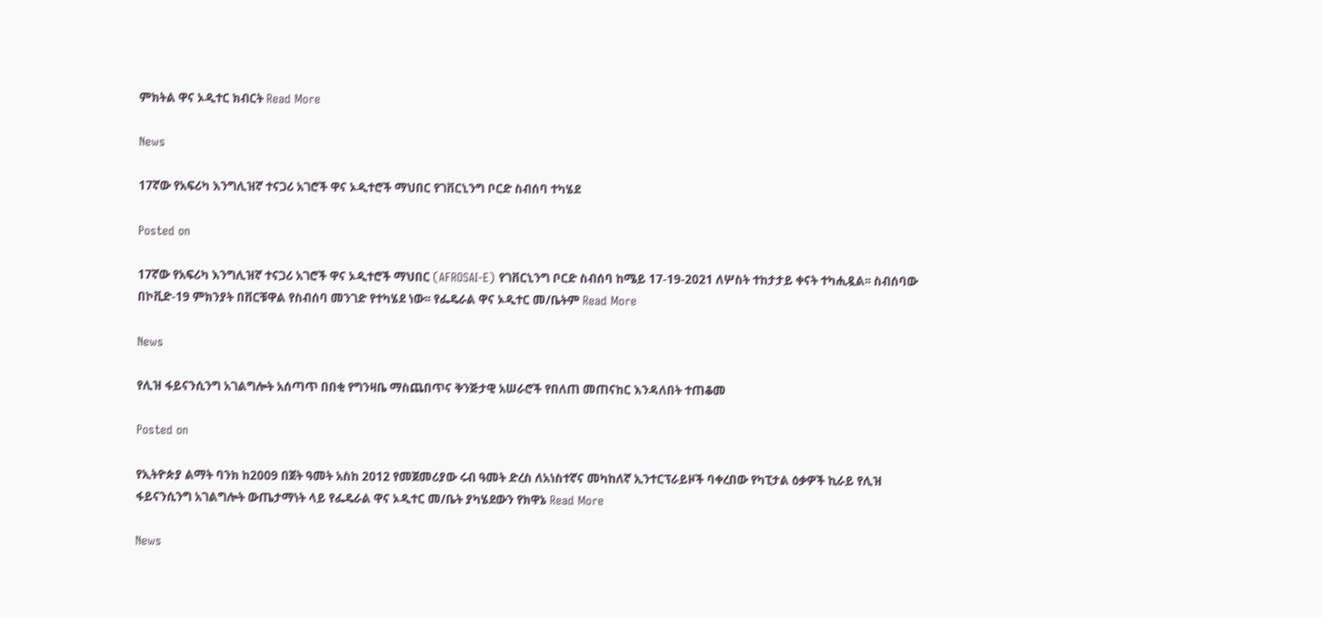ምክትል ዋና ኦዲተር ክብርት Read More

News

17ኛው የአፍሪካ እንግሊዝኛ ተናጋሪ አገሮች ዋና ኦዲተሮች ማህበር የገቨርኒንግ ቦርድ ስብሰባ ተካሄደ

Posted on

17ኛው የአፍሪካ እንግሊዝኛ ተናጋሪ አገሮች ዋና ኦዲተሮች ማህበር (AFROSAI-E) የገቨርኒንግ ቦርድ ስብሰባ ከሜይ 17-19-2021 ለሦስት ተከታታይ ቀናት ተካሒዷል፡፡ ስብሰባው በኮቪድ-19 ምክንያት በቨርቹዋል የስብሰባ መንገድ የተካሄደ ነው፡፡ የፌዴራል ዋና ኦዲተር መ/ቤትም Read More

News

የሊዝ ፋይናንሲንግ አገልግሎት አሰጣጥ በበቂ የግንዛቤ ማስጨበጥና ቅንጅታዊ አሠራሮች የበለጠ መጠናከር እንዳለበት ተጠቆመ

Posted on

የኢትዮጵያ ልማት ባንክ ከ2009 በጀት ዓመት አስከ 2012 የመጀመሪያው ሩብ ዓመት ድረስ ለአነስተኛና መካከለኛ ኢንተርፕራይዞች ባቀረበው የካፒታል ዕቃዎች ኪራይ የሊዝ ፋይናንሲንግ አገልግሎት ውጤታማነት ላይ የፌዴራል ዋና ኦዲተር መ/ቤት ያካሄደውን የክዋኔ Read More

News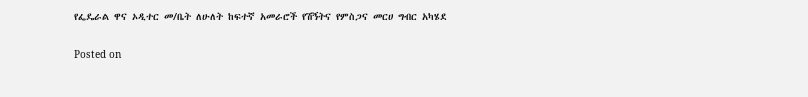የፌዴራል ዋና ኦዲተር መ/ቤት ለሁለት ከፍተኛ አመራሮች የሽኝትና የምስጋና መርሀ ግብር አካሄደ

Posted on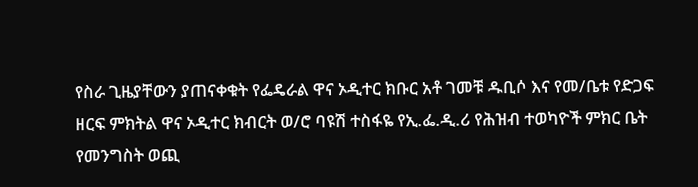የስራ ጊዜያቸውን ያጠናቀቁት የፌዴራል ዋና ኦዲተር ክቡር አቶ ገመቹ ዱቢሶ እና የመ/ቤቱ የድጋፍ ዘርፍ ምክትል ዋና ኦዲተር ክብርት ወ/ሮ ባዩሽ ተስፋዬ የኢ.ፌ.ዲ.ሪ የሕዝብ ተወካዮች ምክር ቤት የመንግስት ወጪ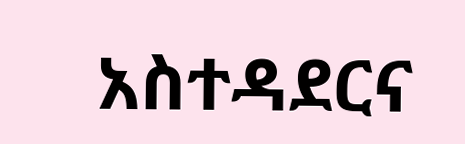አስተዳደርና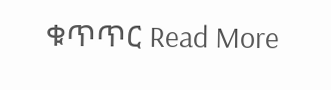ቁጥጥር Read More